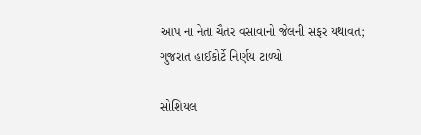આપ ના નેતા ચૈતર વસાવાનો જેલની સફર યથાવત; ગુજરાત હાઈકોર્ટે નિર્ણય ટાળ્યો

સોશિયલ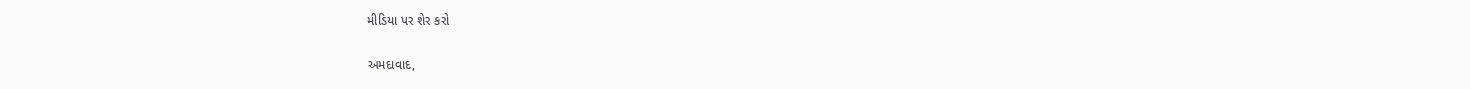મીડિયા પર શેર કરો

અમદાવાદ,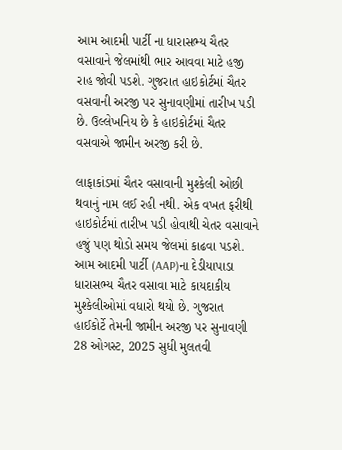આમ આદમી પાર્ટી ના ધારાસભ્ય ચૈતર વસાવાને જેલમાંથી ભાર આવવા માટે હજી રાહ જોવી પડશે. ગુજરાત હાઇકોર્ટમાં ચૈતર વસવાની અરજી પર સુનાવણીમાં તારીખ પડી છે. ઉલ્લેખનિય છે કે હાઇકોર્ટમાં ચૈતર વસવાએ જામીન અરજી કરી છે.

લાફાકાંડમાં ચૈતર વસાવાની મુશ્કેલી ઓછી થવાનું નામ લઈ રહી નથી. એક વખત ફરીથી હાઇકોર્ટમાં તારીખ પડી હોવાથી ચેતર વસાવાને હજું પણ થોડો સમય જેલમાં કાઢવા પડશે. આમ આદમી પાર્ટી (AAP)ના દેડીયાપાડા ધારાસભ્ય ચૈતર વસાવા માટે કાયદાકીય મુશ્કેલીઓમાં વધારો થયો છે. ગુજરાત હાઈકોર્ટે તેમની જામીન અરજી પર સુનાવણી 28 ઓગસ્ટ, 2025 સુધી મુલતવી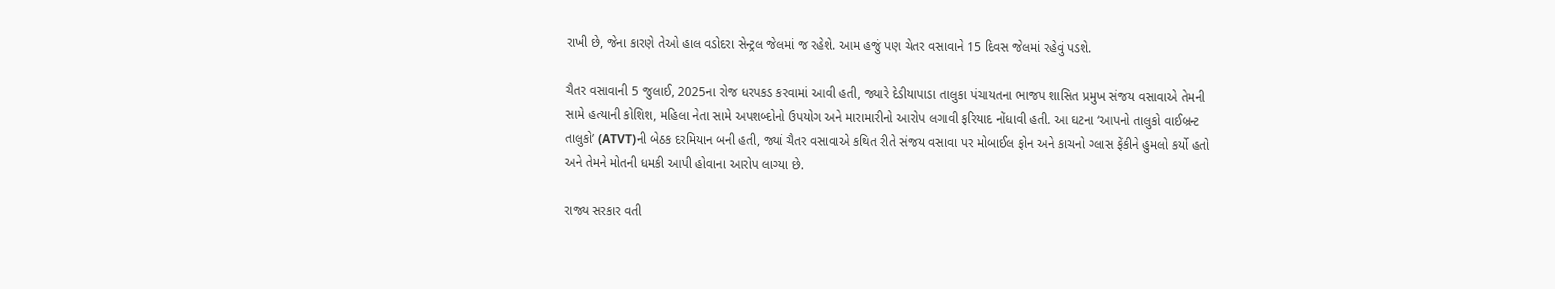રાખી છે, જેના કારણે તેઓ હાલ વડોદરા સેન્ટ્રલ જેલમાં જ રહેશે. આમ હજું પણ ચેતર વસાવાને 15 દિવસ જેલમાં રહેવું પડશે.

ચૈતર વસાવાની 5 જુલાઈ, 2025ના રોજ ધરપકડ કરવામાં આવી હતી, જ્યારે દેડીયાપાડા તાલુકા પંચાયતના ભાજપ શાસિત પ્રમુખ સંજય વસાવાએ તેમની સામે હત્યાની કોશિશ, મહિલા નેતા સામે અપશબ્દોનો ઉપયોગ અને મારામારીનો આરોપ લગાવી ફરિયાદ નોંધાવી હતી. આ ઘટના ‘આપનો તાલુકો વાઈબ્રન્ટ તાલુકો’ (ATVT)ની બેઠક દરમિયાન બની હતી, જ્યાં ચૈતર વસાવાએ કથિત રીતે સંજય વસાવા પર મોબાઈલ ફોન અને કાચનો ગ્લાસ ફેંકીને હુમલો કર્યો હતો અને તેમને મોતની ધમકી આપી હોવાના આરોપ લાગ્યા છે.

રાજ્ય સરકાર વતી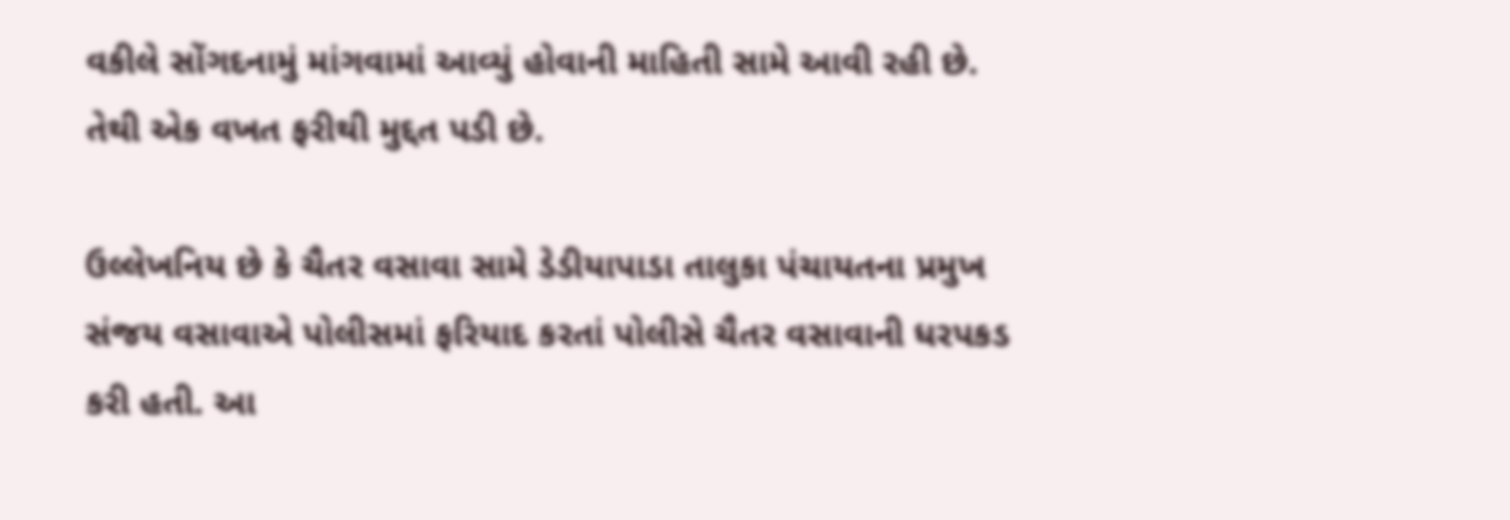વકીલે સોંગદનામું માંગવામાં આવ્યું હોવાની માહિતી સામે આવી રહી છે. તેથી એક વખત ફરીથી મુદ્દત પડી છે.

ઉલ્લેખનિય છે કે ચૈતર વસાવા સામે ડેડીયાપાડા તાલુકા પંચાયતના પ્રમુખ સંજય વસાવાએ પોલીસમાં ફરિયાદ કરતાં પોલીસે ચૈતર વસાવાની ધરપકડ કરી હતી. આ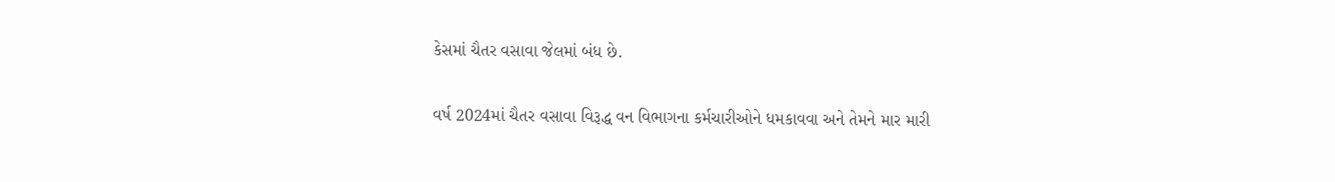કેસમાં ચૈતર વસાવા જેલમાં બંધ છે.

વર્ષ 2024માં ચૈતર વસાવા વિરૂદ્ધ વન વિભાગના કર્મચારીઓને ધમકાવવા અને તેમને માર મારી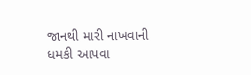જાનથી મારી નાખવાની ધમકી આપવા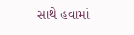સાથે હવામાં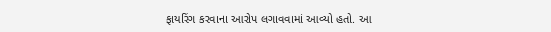ફાયરિંગ કરવાના આરોપ લગાવવામાં આવ્યો હતો. આ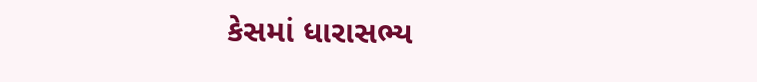કેસમાં ધારાસભ્ય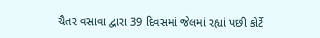ચૈતર વસાવા દ્વારા 39 દિવસમાં જેલમાં રહ્યાં પછી કોર્ટે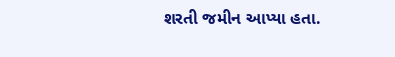શરતી જમીન આપ્યા હતા.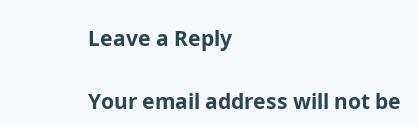Leave a Reply

Your email address will not be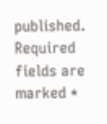published. Required fields are marked *